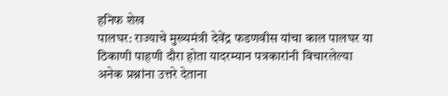हनिफ शेख
पालघर: राज्याचे मुख्यमंत्री देवेंद्र फडणवीस यांचा काल पालघर या ठिकाणी पाहणी दौरा होता यादरम्यान पत्रकारांनी विचारलेल्या अनेक प्रश्नांना उत्तरे देताना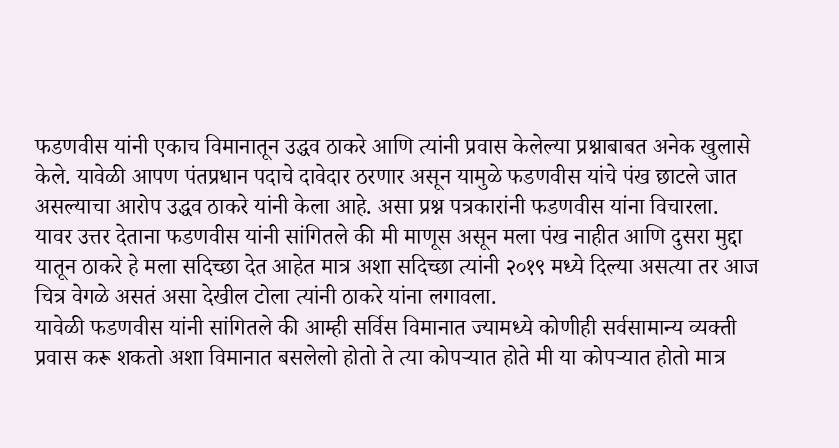फडणवीस यांनी एकाच विमानातून उद्धव ठाकरे आणि त्यांनी प्रवास केलेल्या प्रश्नाबाबत अनेक खुलासे केले. यावेळी आपण पंतप्रधान पदाचे दावेदार ठरणार असून यामुळे फडणवीस यांचे पंख छाटले जात असल्याचा आरोप उद्धव ठाकरे यांनी केला आहे. असा प्रश्न पत्रकारांनी फडणवीस यांना विचारला.
यावर उत्तर देताना फडणवीस यांनी सांगितले की मी माणूस असून मला पंख नाहीत आणि दुसरा मुद्दा यातून ठाकरे हे मला सदिच्छा देत आहेत मात्र अशा सदिच्छा त्यांनी २०१९ मध्ये दिल्या असत्या तर आज चित्र वेगळे असतं असा देखील टोला त्यांनी ठाकरे यांना लगावला.
यावेळी फडणवीस यांनी सांगितले की आम्ही सर्विस विमानात ज्यामध्ये कोणीही सर्वसामान्य व्यक्ती प्रवास करू शकतो अशा विमानात बसलेलो होतो ते त्या कोपऱ्यात होते मी या कोपऱ्यात होतो मात्र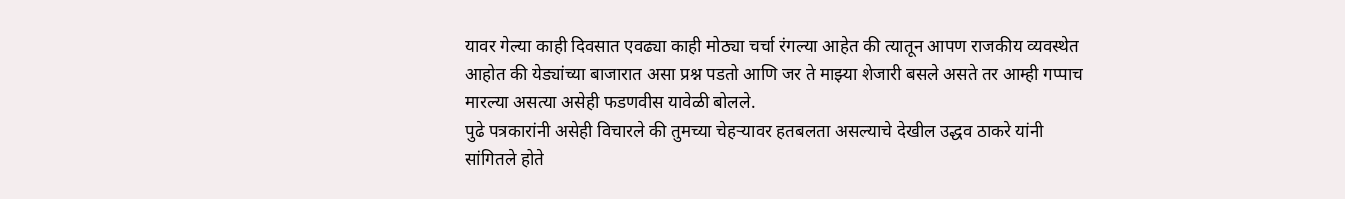यावर गेल्या काही दिवसात एवढ्या काही मोठ्या चर्चा रंगल्या आहेत की त्यातून आपण राजकीय व्यवस्थेत आहोत की येड्यांच्या बाजारात असा प्रश्न पडतो आणि जर ते माझ्या शेजारी बसले असते तर आम्ही गप्पाच मारल्या असत्या असेही फडणवीस यावेळी बोलले.
पुढे पत्रकारांनी असेही विचारले की तुमच्या चेहऱ्यावर हतबलता असल्याचे देखील उद्धव ठाकरे यांनी सांगितले होते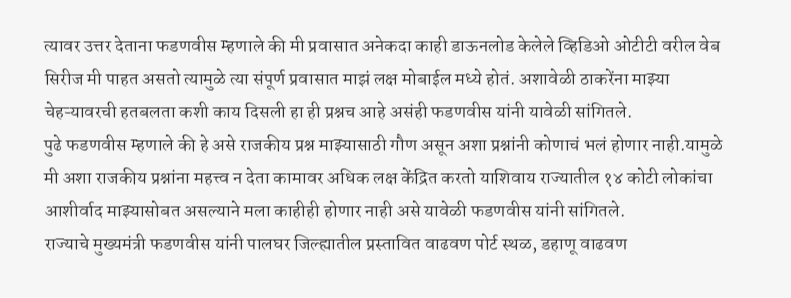त्यावर उत्तर देताना फडणवीस म्हणाले की मी प्रवासात अनेकदा काही डाऊनलोड केलेले व्हिडिओ ओटीटी वरील वेब सिरीज मी पाहत असतो त्यामुळे त्या संपूर्ण प्रवासात माझं लक्ष मोबाईल मध्ये होतं. अशावेळी ठाकरेंना माझ्या चेहऱ्यावरची हतबलता कशी काय दिसली हा ही प्रश्नच आहे असंही फडणवीस यांनी यावेळी सांगितले.
पुढे फडणवीस म्हणाले की हे असे राजकीय प्रश्न माझ्यासाठी गौण असून अशा प्रश्नांनी कोणाचं भलं होणार नाही.यामुळे मी अशा राजकीय प्रश्नांना महत्त्व न देता कामावर अधिक लक्ष केंद्रित करतो याशिवाय राज्यातील १४ कोटी लोकांचा आशीर्वाद माझ्यासोबत असल्याने मला काहीही होणार नाही असे यावेळी फडणवीस यांनी सांगितले.
राज्याचे मुख्यमंत्री फडणवीस यांनी पालघर जिल्ह्यातील प्रस्तावित वाढवण पोर्ट स्थळ, डहाणू वाढवण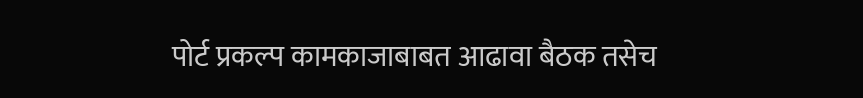पोर्ट प्रकल्प कामकाजाबाबत आढावा बैठक तसेच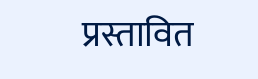प्रस्तावित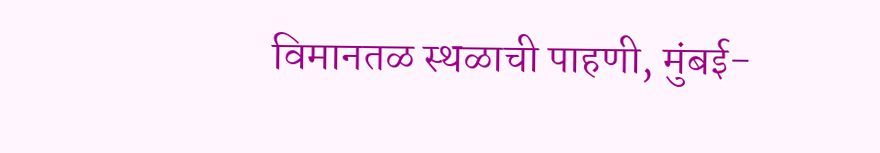विमानतळ स्थळाची पाहणी, मुंबई-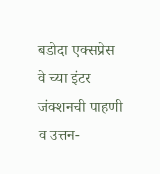बडोदा एक्सप्रेस वे च्या इंटर जंक्शनची पाहणी व उत्तन-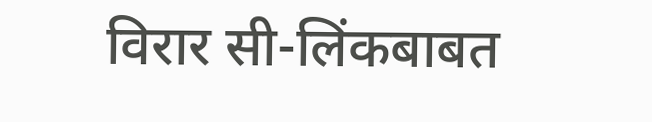विरार सी-लिंकबाबत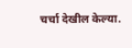चर्चा देखील केल्या.